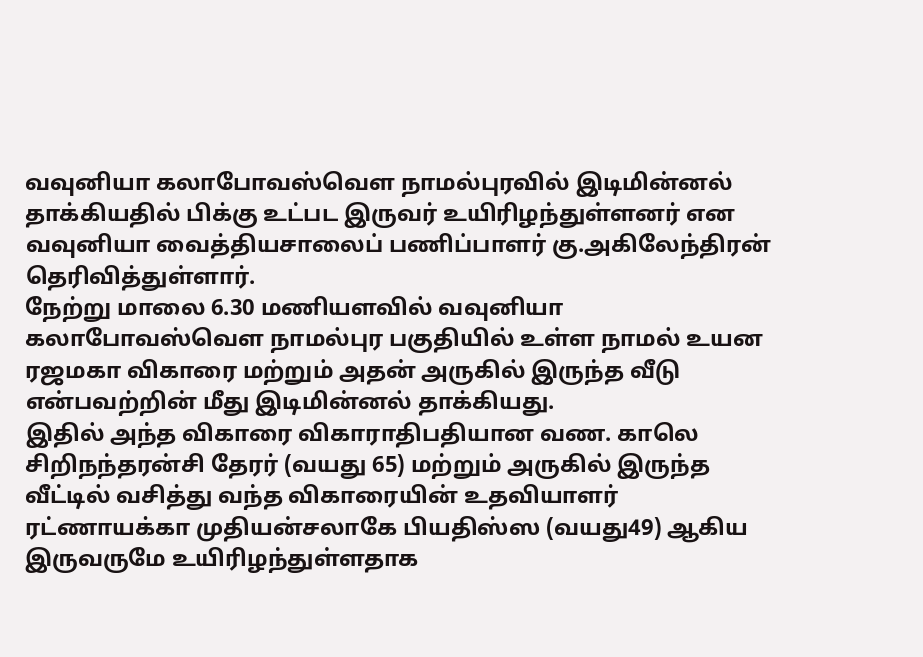வவுனியா கலாபோவஸ்வௌ நாமல்புரவில் இடிமின்னல் தாக்கியதில் பிக்கு உட்பட இருவர் உயிரிழந்துள்ளனர் என வவுனியா வைத்தியசாலைப் பணிப்பாளர் கு.அகிலேந்திரன் தெரிவித்துள்ளார்.
நேற்று மாலை 6.30 மணியளவில் வவுனியா கலாபோவஸ்வௌ நாமல்புர பகுதியில் உள்ள நாமல் உயன ரஜமகா விகாரை மற்றும் அதன் அருகில் இருந்த வீடு என்பவற்றின் மீது இடிமின்னல் தாக்கியது.
இதில் அந்த விகாரை விகாராதிபதியான வண. காலெ சிறிநந்தரன்சி தேரர் (வயது 65) மற்றும் அருகில் இருந்த வீட்டில் வசித்து வந்த விகாரையின் உதவியாளர் ரட்ணாயக்கா முதியன்சலாகே பியதிஸ்ஸ (வயது49) ஆகிய இருவருமே உயிரிழந்துள்ளதாக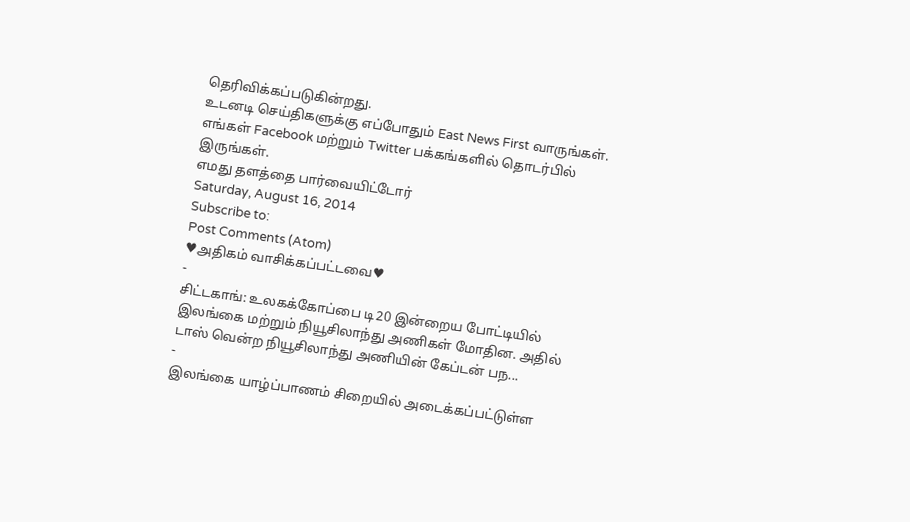தெரிவிக்கப்படுகின்றது.
உடனடி செய்திகளுக்கு எப்போதும் East News First வாருங்கள். எங்கள் Facebook மற்றும் Twitter பக்கங்களில் தொடர்பில் இருங்கள்.
எமது தளத்தை பார்வையிட்டோர்
Saturday, August 16, 2014
Subscribe to:
Post Comments (Atom)
♥அதிகம் வாசிக்கப்பட்டவை♥
-
சிட்டகாங்: உலகக்கோப்பை டி20 இன்றைய போட்டியில் இலங்கை மற்றும் நியூசிலாந்து அணிகள் மோதின. அதில் டாஸ் வென்ற நியூசிலாந்து அணியின் கேப்டன் பந...
-
இலங்கை யாழ்ப்பாணம் சிறையில் அடைக்கப்பட்டுள்ள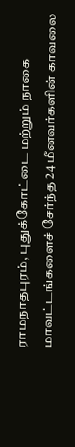ராமநாதபுரம், புதுக்கோட்டை மற்றும் நாகை மாவட்டங்களைச் சேர்ந்த 24 மீனவர்களின் காவலை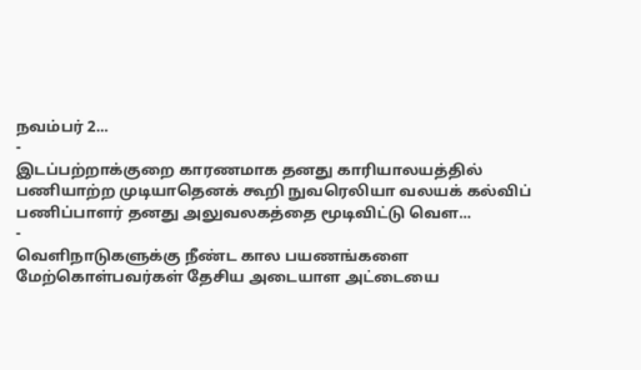நவம்பர் 2...
-
இடப்பற்றாக்குறை காரணமாக தனது காரியாலயத்தில் பணியாற்ற முடியாதெனக் கூறி நுவரெலியா வலயக் கல்விப் பணிப்பாளர் தனது அலுவலகத்தை மூடிவிட்டு வெள...
-
வெளிநாடுகளுக்கு நீண்ட கால பயணங்களை மேற்கொள்பவர்கள் தேசிய அடையாள அட்டையை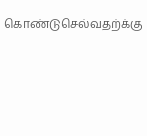கொண்டுசெல்வதற்க்கு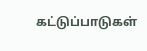கட்டுப்பாடுகள்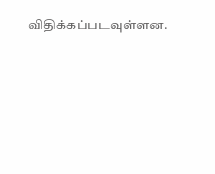விதிக்கப்படவுள்ளன.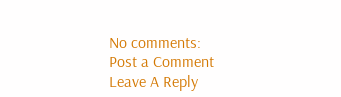No comments:
Post a Comment
Leave A Reply